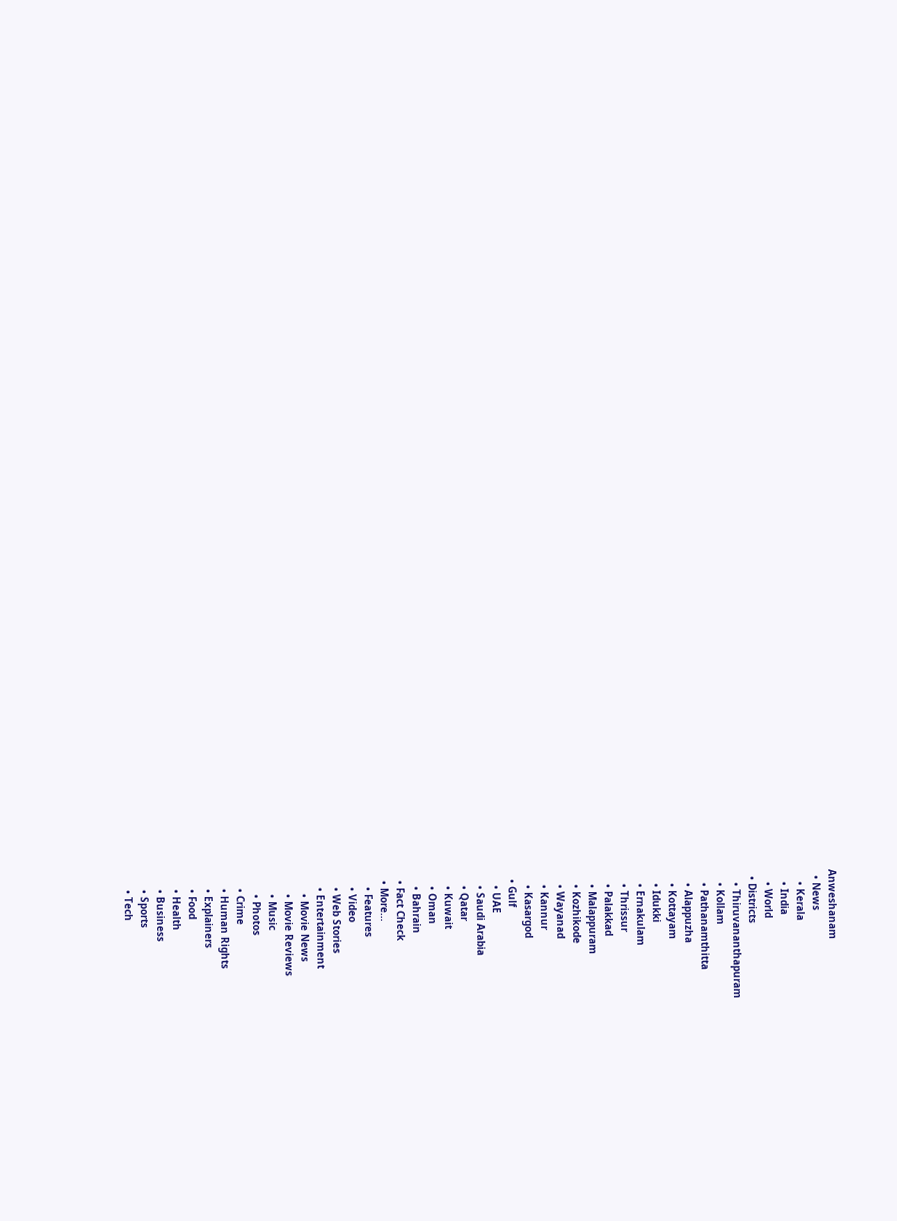Anweshanam
  • News
    • Kerala
    • India
    • World
  • Districts
    • Thiruvananthapuram
    • Kollam
    • Pathanamthitta
    • Alappuzha
    • Kottayam
    • Idukki
    • Ernakulam
    • Thrissur
    • Palakkad
    • Malappuram
    • Kozhikode
    • Wayanad
    • Kannur
    • Kasargod
  • Gulf
    • UAE
    • Saudi Arabia
    • Qatar
    • Kuwait
    • Oman
    • Bahrain
  • Fact Check
  • More…
    • Features
    • Video
    • Web Stories
    • Entertainment
      • Movie News
      • Movie Reviews
      • Music
      • Photos
    • Crime
    • Human Rights
    • Explainers
    • Food
    • Health
    • Business
    • Sports
    • Tech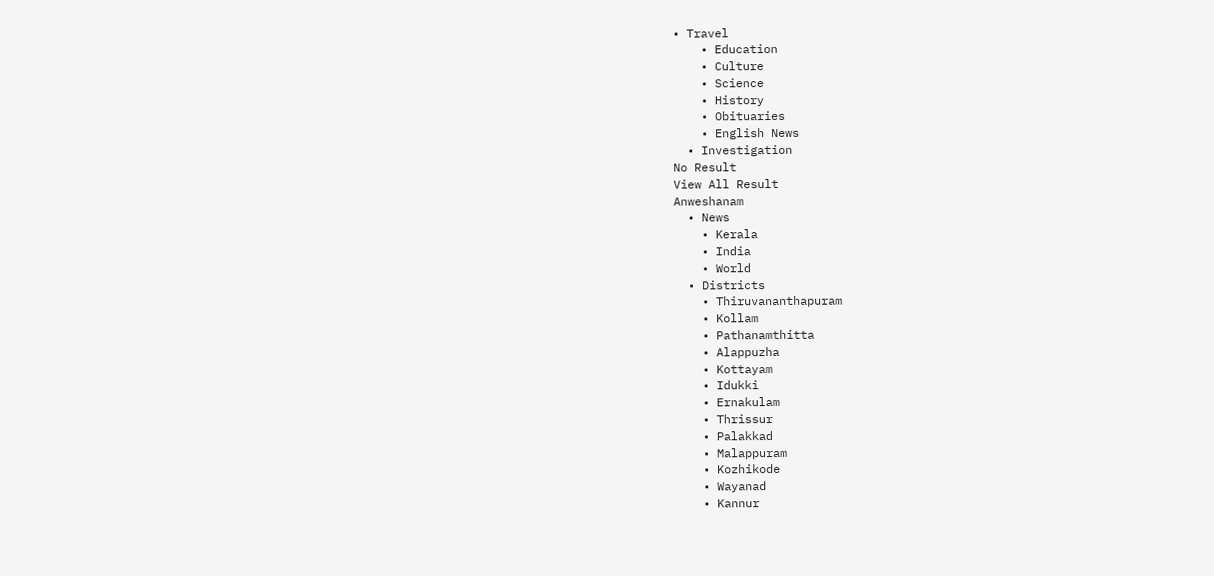• Travel
    • Education
    • Culture
    • Science
    • History
    • Obituaries
    • English News
  • Investigation
No Result
View All Result
Anweshanam
  • News
    • Kerala
    • India
    • World
  • Districts
    • Thiruvananthapuram
    • Kollam
    • Pathanamthitta
    • Alappuzha
    • Kottayam
    • Idukki
    • Ernakulam
    • Thrissur
    • Palakkad
    • Malappuram
    • Kozhikode
    • Wayanad
    • Kannur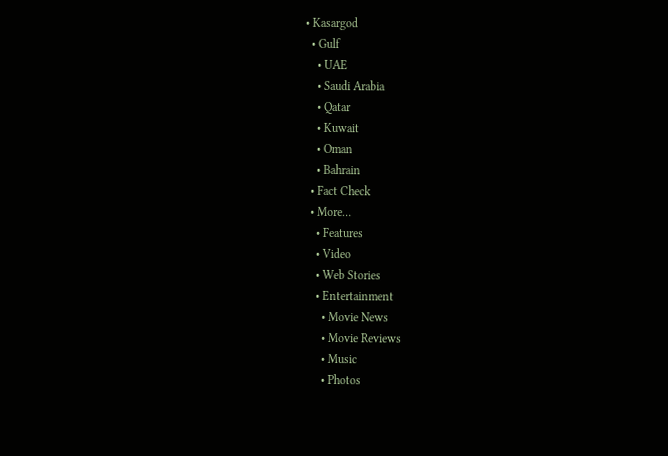• Kasargod
  • Gulf
    • UAE
    • Saudi Arabia
    • Qatar
    • Kuwait
    • Oman
    • Bahrain
  • Fact Check
  • More…
    • Features
    • Video
    • Web Stories
    • Entertainment
      • Movie News
      • Movie Reviews
      • Music
      • Photos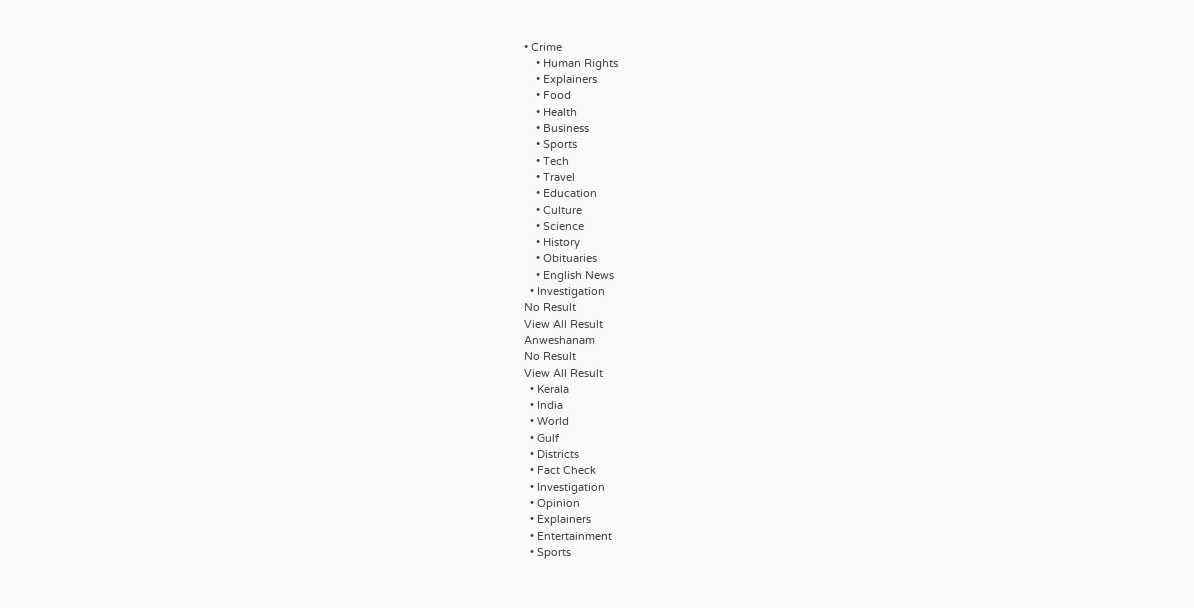• Crime
    • Human Rights
    • Explainers
    • Food
    • Health
    • Business
    • Sports
    • Tech
    • Travel
    • Education
    • Culture
    • Science
    • History
    • Obituaries
    • English News
  • Investigation
No Result
View All Result
Anweshanam
No Result
View All Result
  • Kerala
  • India
  • World
  • Gulf
  • Districts
  • Fact Check
  • Investigation
  • Opinion
  • Explainers
  • Entertainment
  • Sports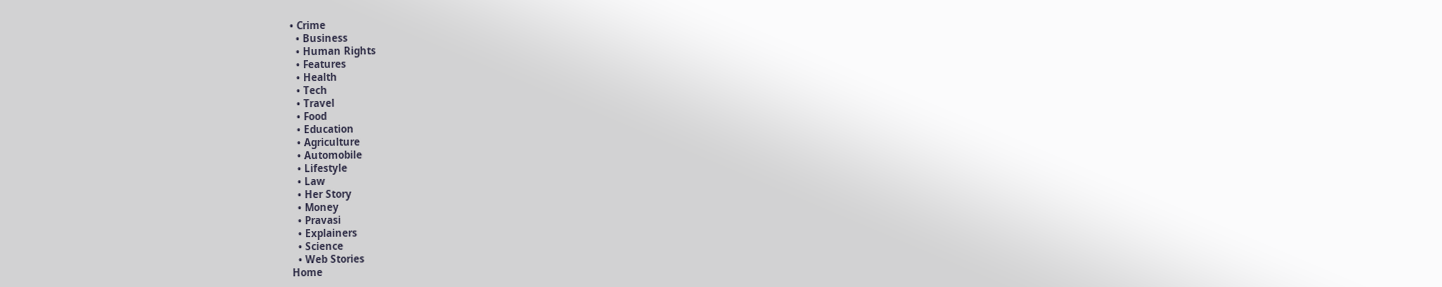• Crime
  • Business
  • Human Rights
  • Features
  • Health
  • Tech
  • Travel
  • Food
  • Education
  • Agriculture
  • Automobile
  • Lifestyle
  • Law
  • Her Story
  • Money
  • Pravasi
  • Explainers
  • Science
  • Web Stories
Home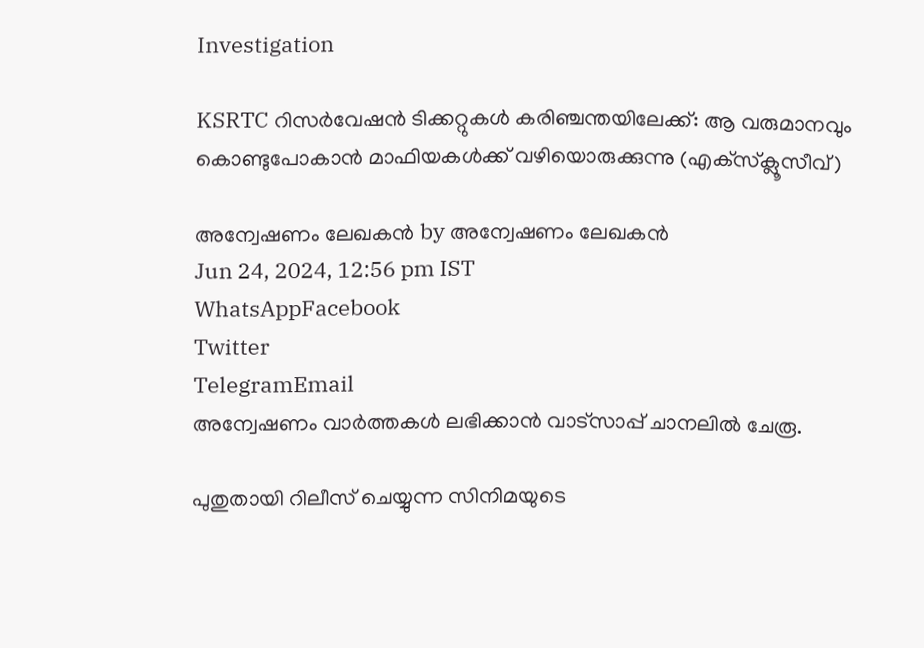Investigation

KSRTC റിസര്‍വേഷന്‍ ടിക്കറ്റുകള്‍ കരിഞ്ചന്തയിലേക്ക്: ആ വരുമാനവും കൊണ്ടുപോകാന്‍ മാഫിയകള്‍ക്ക് വഴിയൊരുക്കുന്നു (എക്‌സ്‌ക്ലൂസീവ്)

അന്വേഷണം ലേഖകൻ by അന്വേഷണം ലേഖകൻ
Jun 24, 2024, 12:56 pm IST
WhatsAppFacebook
Twitter
TelegramEmail
അന്വേഷണം വാർത്തകൾ ലഭിക്കാന്‍ വാട്സാപ്പ് ചാനലില്‍ ചേരൂ.

പുതുതായി റിലീസ് ചെയ്യുന്ന സിനിമയുടെ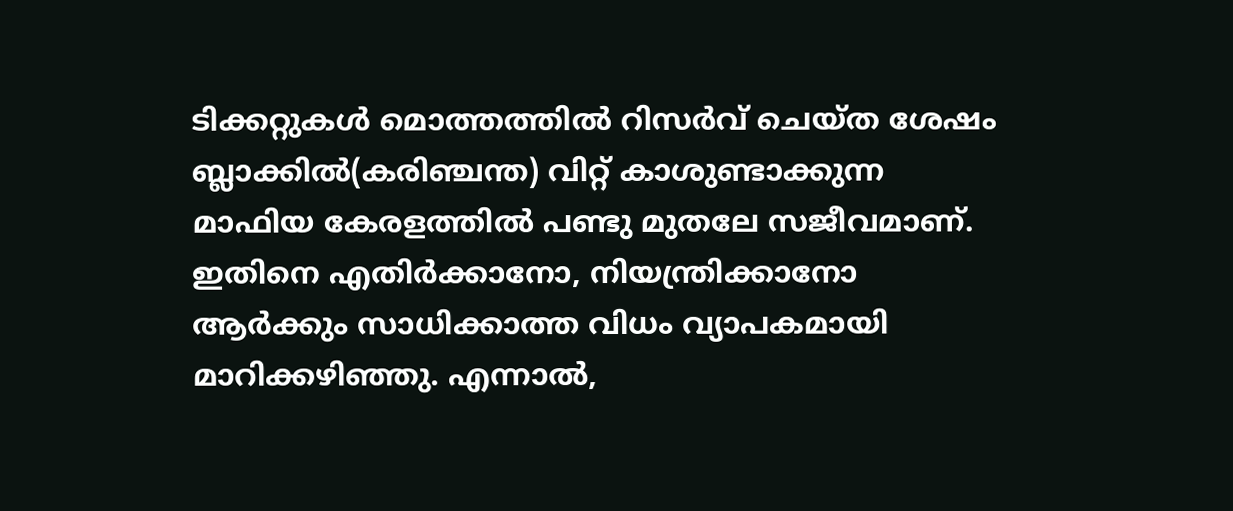ടിക്കറ്റുകള്‍ മൊത്തത്തില്‍ റിസര്‍വ് ചെയ്ത ശേഷം ബ്ലാക്കില്‍(കരിഞ്ചന്ത) വിറ്റ് കാശുണ്ടാക്കുന്ന മാഫിയ കേരളത്തില്‍ പണ്ടു മുതലേ സജീവമാണ്. ഇതിനെ എതിര്‍ക്കാനോ, നിയന്ത്രിക്കാനോ ആര്‍ക്കും സാധിക്കാത്ത വിധം വ്യാപകമായി മാറിക്കഴിഞ്ഞു. എന്നാല്‍,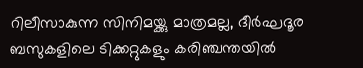റിലീസാകുന്ന സിനിമയ്ക്കു മാത്രമല്ല, ദീര്‍ഘദൂര ബസുകളിലെ ടിക്കറ്റുകളും കരിഞ്ചന്തയില്‍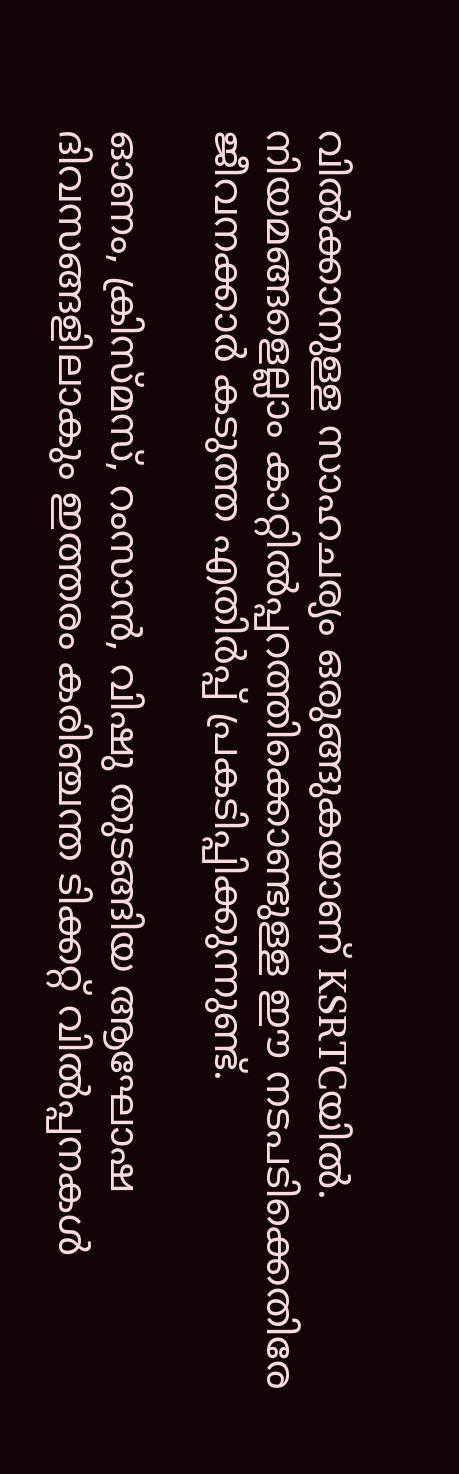വില്‍ക്കാനുള്ള സാഹചര്യം ഒരുങ്ങുകയാണ് KSRTCയില്‍. നിയമങ്ങളെല്ലാം കാറ്റില്‍പ്പറത്തിക്കൊണ്ടുള്ള ഈ നടപടിക്കെതിരേ ജീവനക്കാര്‍ കടുത്ത എതിര്‍പ്പ് പ്രകടിപ്പിക്കുന്നുണ്ട്.

ഓണം, ക്രിസ്മസ്, റംസാന്‍, വിഷു തുടങ്ങിയ ആഘോഷ ദിവസങ്ങളിലാകും ഇത്തരം കരിഞ്ചന്ത ടിക്കറ്റ് വില്‍പ്പനകള്‍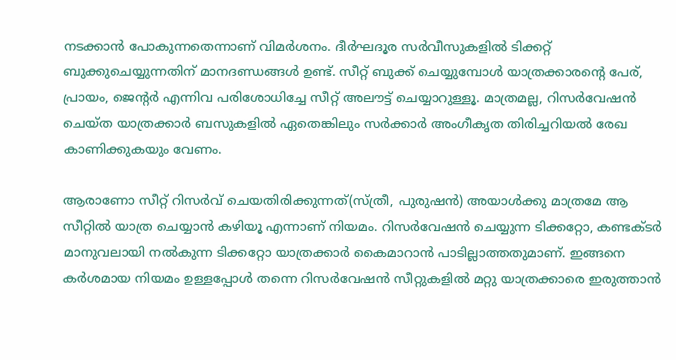നടക്കാന്‍ പോകുന്നതെന്നാണ് വിമര്‍ശനം. ദീര്‍ഘദൂര സര്‍വീസുകളില്‍ ടിക്കറ്റ് ബുക്കുചെയ്യുന്നതിന് മാനദണ്ഡങ്ങള്‍ ഉണ്ട്. സീറ്റ് ബുക്ക് ചെയ്യുമ്പോള്‍ യാത്രക്കാരന്റെ പേര്, പ്രായം, ജെന്റര്‍ എന്നിവ പരിശോധിച്ചേ സീറ്റ് അലൗട്ട് ചെയ്യാറുള്ളൂ. മാത്രമല്ല, റിസര്‍വേഷന്‍ ചെയ്ത യാത്രക്കാര്‍ ബസുകളില്‍ ഏതെങ്കിലും സര്‍ക്കാര്‍ അംഗീകൃത തിരിച്ചറിയല്‍ രേഖ കാണിക്കുകയും വേണം.

ആരാണോ സീറ്റ് റിസര്‍വ് ചെയതിരിക്കുന്നത്(സ്ത്രീ, പുരുഷന്‍) അയാള്‍ക്കു മാത്രമേ ആ സീറ്റില്‍ യാത്ര ചെയ്യാന്‍ കഴിയൂ എന്നാണ് നിയമം. റിസര്‍വേഷന്‍ ചെയ്യുന്ന ടിക്കറ്റോ, കണ്ടക്ടര്‍ മാനുവലായി നല്‍കുന്ന ടിക്കറ്റോ യാത്രക്കാര്‍ കൈമാറാന്‍ പാടില്ലാത്തതുമാണ്. ഇങ്ങനെ കര്‍ശമായ നിയമം ഉള്ളപ്പോള്‍ തന്നെ റിസര്‍വേഷന്‍ സീറ്റുകളില്‍ മറ്റു യാത്രക്കാരെ ഇരുത്താന്‍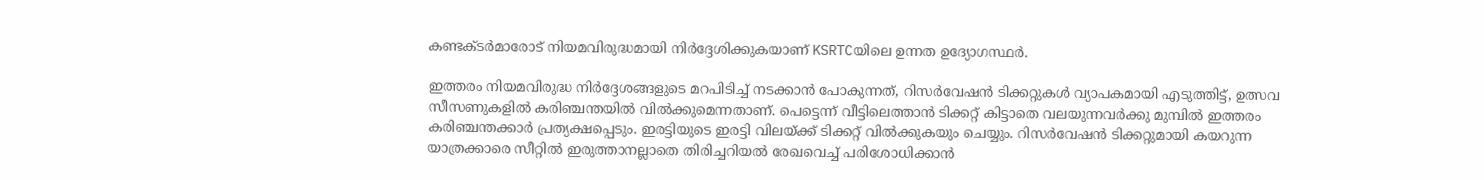കണ്ടക്ടര്‍മാരോട് നിയമവിരുദ്ധമായി നിര്‍ദ്ദേശിക്കുകയാണ് KSRTCയിലെ ഉന്നത ഉദ്യോഗസ്ഥര്‍.

ഇത്തരം നിയമവിരുദ്ധ നിര്‍ദ്ദേശങ്ങളുടെ മറപിടിച്ച് നടക്കാന്‍ പോകുന്നത്, റിസര്‍വേഷന്‍ ടിക്കറ്റുകള്‍ വ്യാപകമായി എടുത്തിട്ട്, ഉത്സവ സീസണുകളില്‍ കരിഞ്ചന്തയില്‍ വില്‍ക്കുമെന്നതാണ്. പെട്ടെന്ന് വീട്ടിലെത്താന്‍ ടിക്കറ്റ് കിട്ടാതെ വലയുന്നവര്‍ക്കു മുമ്പില്‍ ഇത്തരം കരിഞ്ചന്തക്കാര്‍ പ്രത്യക്ഷപ്പെടും. ഇരട്ടിയുടെ ഇരട്ടി വിലയ്ക്ക് ടിക്കറ്റ് വില്‍ക്കുകയും ചെയ്യും. റിസര്‍വേഷന്‍ ടിക്കറ്റുമായി കയറുന്ന യാത്രക്കാരെ സീറ്റില്‍ ഇരുത്താനല്ലാതെ തിരിച്ചറിയല്‍ രേഖവെച്ച് പരിശോധിക്കാന്‍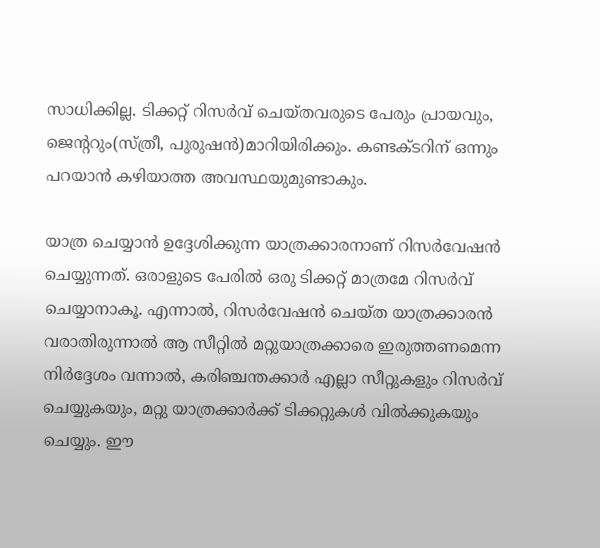സാധിക്കില്ല. ടിക്കറ്റ് റിസര്‍വ് ചെയ്തവരുടെ പേരും പ്രായവും, ജെന്ററും(സ്ത്രീ, പുരുഷന്‍)മാറിയിരിക്കും. കണ്ടക്ടറിന് ഒന്നും പറയാന്‍ കഴിയാത്ത അവസ്ഥയുമുണ്ടാകും.

യാത്ര ചെയ്യാന്‍ ഉദ്ദേശിക്കുന്ന യാത്രക്കാരനാണ് റിസര്‍വേഷന്‍ ചെയ്യുന്നത്. ഒരാളുടെ പേരില്‍ ഒരു ടിക്കറ്റ് മാത്രമേ റിസര്‍വ് ചെയ്യാനാകൂ. എന്നാല്‍, റിസര്‍വേഷന്‍ ചെയ്ത യാത്രക്കാരന്‍ വരാതിരുന്നാല്‍ ആ സീറ്റില്‍ മറ്റുയാത്രക്കാരെ ഇരുത്തണമെന്ന നിര്‍ദ്ദേശം വന്നാല്‍, കരിഞ്ചന്തക്കാര്‍ എല്ലാ സീറ്റുകളും റിസര്‍വ് ചെയ്യുകയും, മറ്റു യാത്രക്കാര്‍ക്ക് ടിക്കറ്റുകള്‍ വില്‍ക്കുകയും ചെയ്യും. ഈ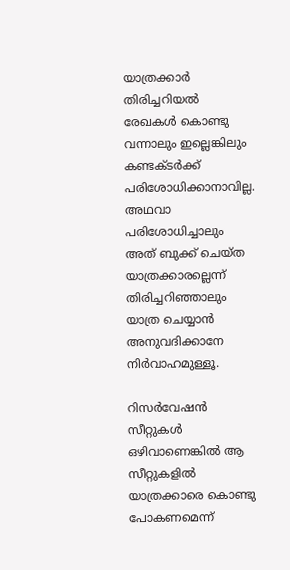യാത്രക്കാര്‍ തിരിച്ചറിയല്‍ രേഖകള്‍ കൊണ്ടു വന്നാലും ഇല്ലെങ്കിലും കണ്ടക്ടര്‍ക്ക് പരിശോധിക്കാനാവില്ല. അഥവാ പരിശോധിച്ചാലും അത് ബുക്ക് ചെയ്ത യാത്രക്കാരല്ലെന്ന് തിരിച്ചറിഞ്ഞാലും യാത്ര ചെയ്യാന്‍ അനുവദിക്കാനേ നിര്‍വാഹമുള്ളൂ.

റിസര്‍വേഷന്‍ സീറ്റുകള്‍ ഒഴിവാണെങ്കില്‍ ആ സീറ്റുകളില്‍ യാത്രക്കാരെ കൊണ്ടു പോകണമെന്ന്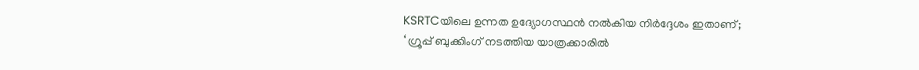KSRTCയിലെ ഉന്നത ഉദ്യോഗസ്ഥന്‍ നല്‍കിയ നിര്‍ദ്ദേശം ഇതാണ്;
‘ ഗ്രൂപ്പ് ബുക്കിംഗ് നടത്തിയ യാത്രക്കാരില്‍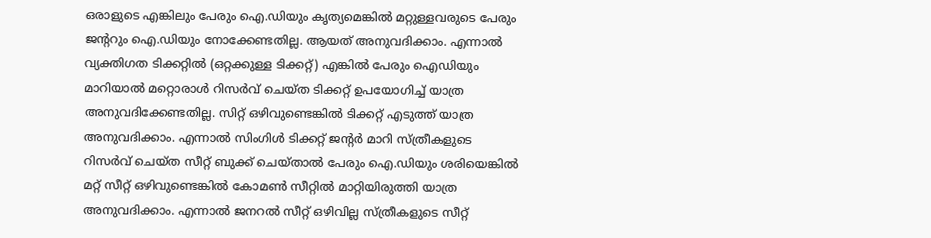ഒരാളുടെ എങ്കിലും പേരും ഐ.ഡിയും കൃത്യമെങ്കില്‍ മറ്റുള്ളവരുടെ പേരും ജന്ററും ഐ.ഡിയും നോക്കേണ്ടതില്ല. ആയത് അനുവദിക്കാം. എന്നാല്‍ വ്യക്തിഗത ടിക്കറ്റില്‍ (ഒറ്റക്കുള്ള ടിക്കറ്റ്) എങ്കില്‍ പേരും ഐഡിയും മാറിയാല്‍ മറ്റൊരാള്‍ റിസര്‍വ് ചെയ്ത ടിക്കറ്റ് ഉപയോഗിച്ച് യാത്ര അനുവദിക്കേണ്ടതില്ല. സിറ്റ് ഒഴിവുണ്ടെങ്കില്‍ ടിക്കറ്റ് എടുത്ത് യാത്ര അനുവദിക്കാം. എന്നാല്‍ സിംഗിള്‍ ടിക്കറ്റ് ജന്റര്‍ മാറി സ്ത്രീകളുടെ റിസര്‍വ് ചെയ്ത സീറ്റ് ബുക്ക് ചെയ്താല്‍ പേരും ഐ.ഡിയും ശരിയെങ്കില്‍ മറ്റ് സീറ്റ് ഒഴിവുണ്ടെങ്കില്‍ കോമണ്‍ സീറ്റില്‍ മാറ്റിയിരുത്തി യാത്ര അനുവദിക്കാം. എന്നാല്‍ ജനറല്‍ സീറ്റ് ഒഴിവില്ല സ്ത്രീകളുടെ സീറ്റ്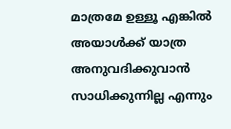മാത്രമേ ഉള്ളൂ എങ്കില്‍ അയാള്‍ക്ക് യാത്ര അനുവദിക്കുവാന്‍ സാധിക്കുന്നില്ല എന്നും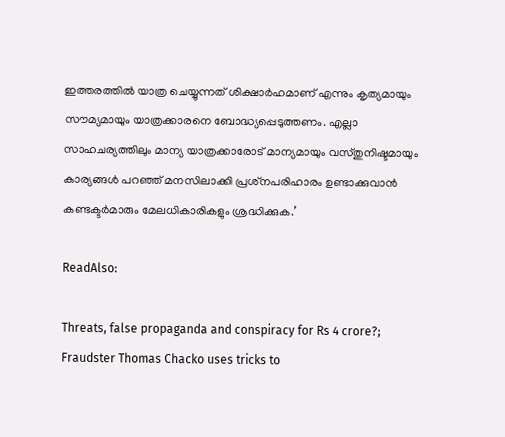ഇത്തരത്തില്‍ യാത്ര ചെയ്യുന്നത് ശിക്ഷാര്‍ഹമാണ് എന്നും കൃത്യമായും സൗമ്യമായും യാത്രക്കാരനെ ബോദ്ധ്യപ്പെടുത്തണം. എല്ലാ സാഹചര്യത്തിലും മാന്യ യാത്രക്കാരോട് മാന്യമായും വസ്തുനിഷ്ടമായും കാര്യങ്ങള്‍ പറഞ്ഞ് മനസിലാക്കി പ്രശ്‌നപരിഹാരം ഉണ്ടാക്കുവാന്‍ കണ്ടക്ടര്‍മാരും മേലധികാരികളും ശ്രദ്ധിക്കുക.’

ReadAlso:

Threats, false propaganda and conspiracy for Rs 4 crore?; Fraudster Thomas Chacko uses tricks to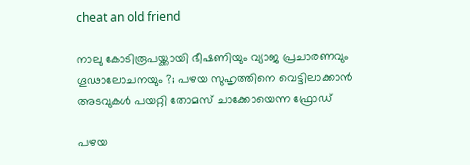cheat an old friend

നാലു കോടിരൂപയ്ക്കായി ഭീഷണിയും വ്യാജ പ്രചാരണവും ഗൂഢാലോചനയും ?; പഴയ സുഹൃത്തിനെ വെട്ടിലാക്കാന്‍ അടവുകള്‍ പയറ്റി തോമസ് ചാക്കോയെന്ന ഫ്രോഡ്

പഴയ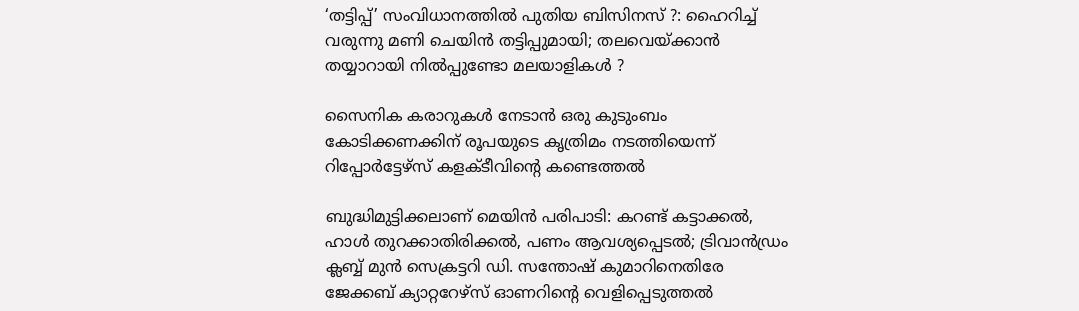‘തട്ടിപ്പ്’ സംവിധാനത്തില്‍ പുതിയ ബിസിനസ് ?: ഹൈറിച്ച് വരുന്നു മണി ചെയിന്‍ തട്ടിപ്പുമായി; തലവെയ്ക്കാന്‍ തയ്യാറായി നില്‍പ്പുണ്ടോ മലയാളികള്‍ ?

സൈനിക കരാറുകള്‍ നേടാന്‍ ഒരു കുടുംബം കോടിക്കണക്കിന് രൂപയുടെ കൃത്രിമം നടത്തിയെന്ന് റിപ്പോര്‍ട്ടേഴ്‌സ് കളക്ടീവിന്റെ കണ്ടെത്തല്‍

ബുദ്ധിമുട്ടിക്കലാണ് മെയിന്‍ പരിപാടി: കറണ്ട് കട്ടാക്കല്‍, ഹാള്‍ തുറക്കാതിരിക്കല്‍, പണം ആവശ്യപ്പെടല്‍; ട്രിവാന്‍ഡ്രം ക്ലബ്ബ് മുന്‍ സെക്രട്ടറി ഡി. സന്തോഷ് കുമാറിനെതിരേ ജേക്കബ് ക്യാറ്ററേഴ്സ് ഓണറിന്റെ വെളിപ്പെടുത്തല്‍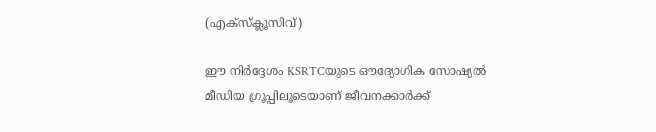(എക്‌സ്‌ക്ലൂസിവ്)

ഈ നിര്‍ദ്ദേശം KSRTCയുടെ ഔദ്യോഗിക സോഷ്യല്‍ മീഡിയ ഗ്രൂപ്പിലൂടെയാണ് ജീവനക്കാര്‍ക്ക്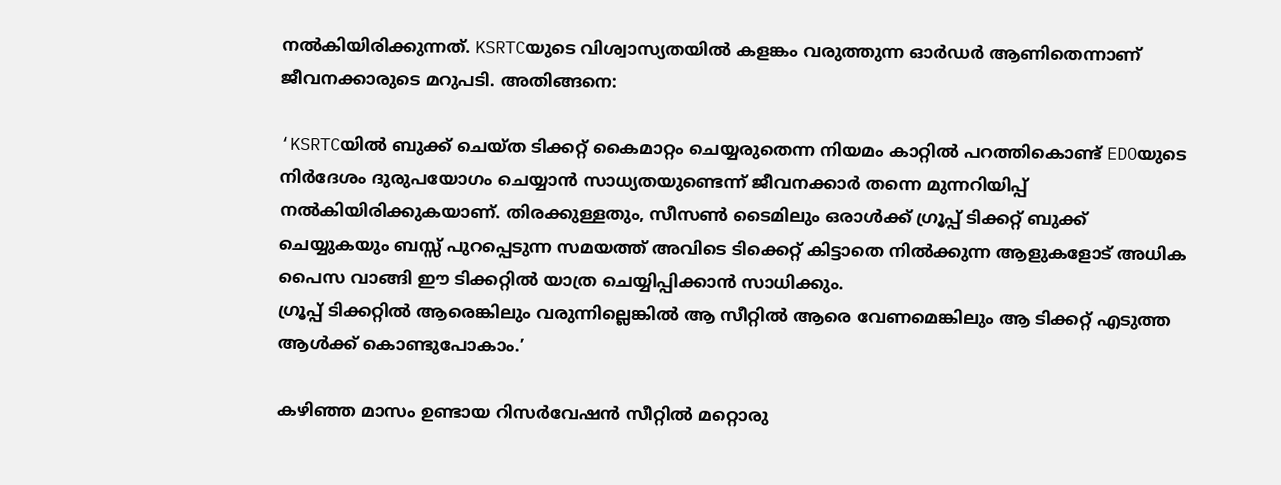നല്‍കിയിരിക്കുന്നത്. KSRTCയുടെ വിശ്വാസ്യതയില്‍ കളങ്കം വരുത്തുന്ന ഓര്‍ഡര്‍ ആണിതെന്നാണ് ജീവനക്കാരുടെ മറുപടി. അതിങ്ങനെ:

‘KSRTCയില്‍ ബുക്ക് ചെയ്ത ടിക്കറ്റ് കൈമാറ്റം ചെയ്യരുതെന്ന നിയമം കാറ്റില്‍ പറത്തികൊണ്ട് EDOയുടെ നിര്‍ദേശം ദുരുപയോഗം ചെയ്യാന്‍ സാധ്യതയുണ്ടെന്ന് ജീവനക്കാര്‍ തന്നെ മുന്നറിയിപ്പ് നല്‍കിയിരിക്കുകയാണ്. തിരക്കുള്ളതും, സീസണ്‍ ടൈമിലും ഒരാള്‍ക്ക് ഗ്രൂപ്പ് ടിക്കറ്റ് ബുക്ക് ചെയ്യുകയും ബസ്സ് പുറപ്പെടുന്ന സമയത്ത് അവിടെ ടിക്കെറ്റ് കിട്ടാതെ നില്‍ക്കുന്ന ആളുകളോട് അധിക പൈസ വാങ്ങി ഈ ടിക്കറ്റില്‍ യാത്ര ചെയ്യിപ്പിക്കാന്‍ സാധിക്കും.
ഗ്രൂപ്പ് ടിക്കറ്റില്‍ ആരെങ്കിലും വരുന്നില്ലെങ്കില്‍ ആ സീറ്റില്‍ ആരെ വേണമെങ്കിലും ആ ടിക്കറ്റ് എടുത്ത ആള്‍ക്ക് കൊണ്ടുപോകാം.’

കഴിഞ്ഞ മാസം ഉണ്ടായ റിസര്‍വേഷന്‍ സീറ്റില്‍ മറ്റൊരു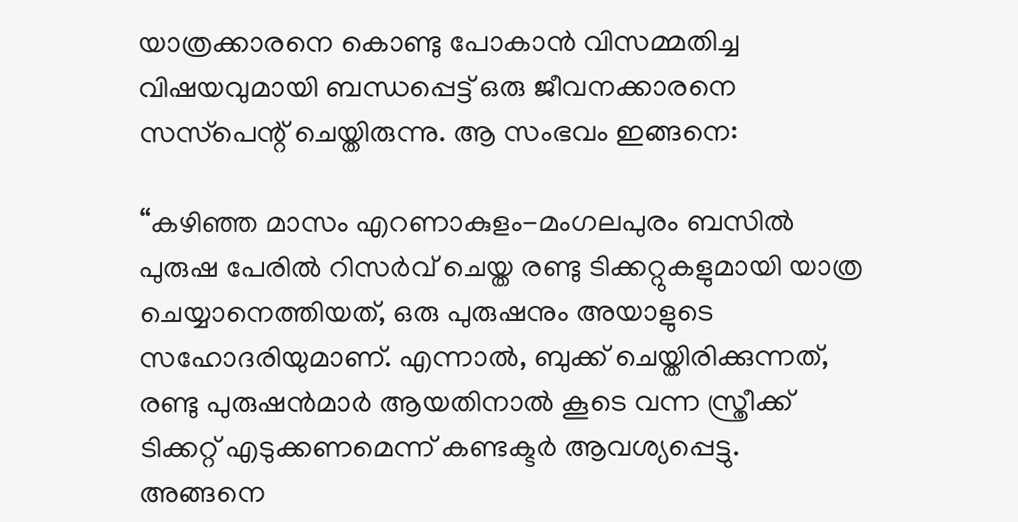യാത്രക്കാരനെ കൊണ്ടു പോകാന്‍ വിസമ്മതിച്ച വിഷയവുമായി ബന്ധപ്പെട്ട് ഒരു ജീവനക്കാരനെ സസ്‌പെന്റ് ചെയ്തിരുന്നു. ആ സംഭവം ഇങ്ങനെ:

“കഴിഞ്ഞ മാസം എറണാകുളം-മംഗലപുരം ബസില്‍ പുരുഷ പേരില്‍ റിസര്‍വ് ചെയ്ത രണ്ടു ടിക്കറ്റുകളുമായി യാത്ര ചെയ്യാനെത്തിയത്, ഒരു പുരുഷനും അയാളുടെ സഹോദരിയുമാണ്. എന്നാല്‍, ബുക്ക് ചെയ്തിരിക്കുന്നത്, രണ്ടു പുരുഷന്‍മാര്‍ ആയതിനാല്‍ കൂടെ വന്ന സ്ത്രീക്ക് ടിക്കറ്റ് എടുക്കണമെന്ന് കണ്ടക്ടര്‍ ആവശ്യപ്പെട്ടു. അങ്ങനെ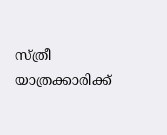സ്ത്രീ യാത്രക്കാരിക്ക്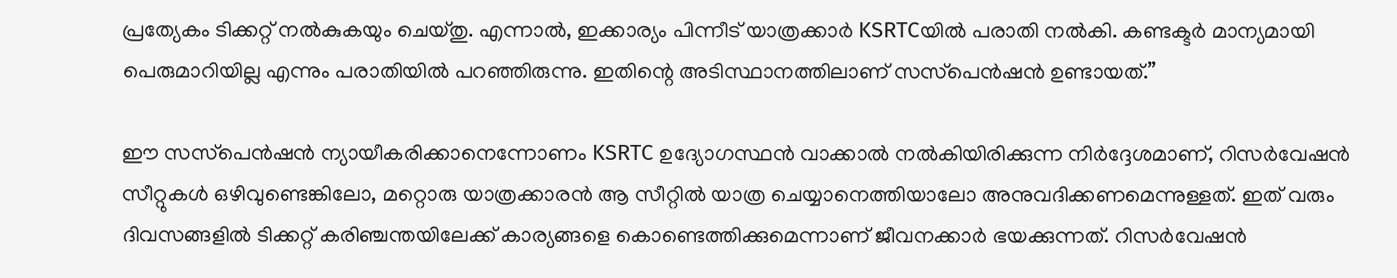പ്രത്യേകം ടിക്കറ്റ് നല്‍കുകയും ചെയ്തു. എന്നാല്‍, ഇക്കാര്യം പിന്നീട് യാത്രക്കാര്‍ KSRTCയില്‍ പരാതി നല്‍കി. കണ്ടക്ടര്‍ മാന്യമായി പെരുമാറിയില്ല എന്നും പരാതിയില്‍ പറഞ്ഞിരുന്നു. ഇതിന്റെ അടിസ്ഥാനത്തിലാണ് സസ്‌പെന്‍ഷന്‍ ഉണ്ടായത്.”

ഈ സസ്‌പെന്‍ഷന്‍ ന്യായീകരിക്കാനെന്നോണം KSRTC ഉദ്യോഗസ്ഥന്‍ വാക്കാല്‍ നല്‍കിയിരിക്കുന്ന നിര്‍ദ്ദേശമാണ്, റിസര്‍വേഷന്‍ സീറ്റുകള്‍ ഒഴിവുണ്ടെങ്കിലോ, മറ്റൊരു യാത്രക്കാരന്‍ ആ സീറ്റില്‍ യാത്ര ചെയ്യാനെത്തിയാലോ അനുവദിക്കണമെന്നുള്ളത്. ഇത് വരും ദിവസങ്ങളില്‍ ടിക്കറ്റ് കരിഞ്ചന്തയിലേക്ക് കാര്യങ്ങളെ കൊണ്ടെത്തിക്കുമെന്നാണ് ജീവനക്കാര്‍ ഭയക്കുന്നത്. റിസര്‍വേഷന്‍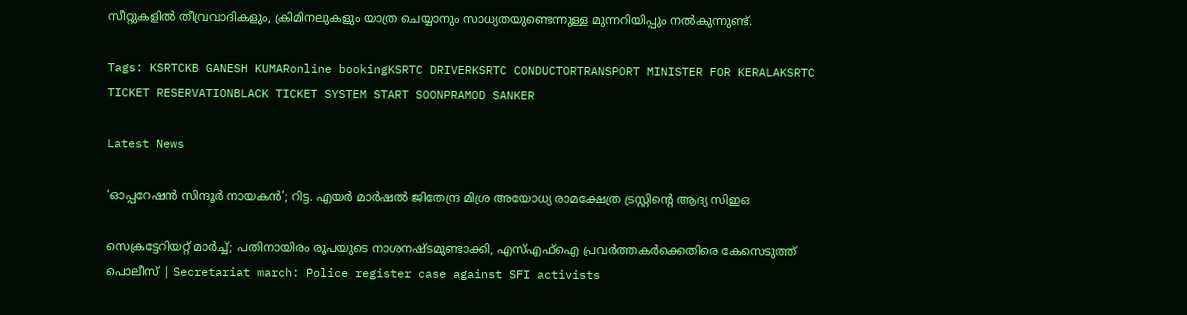സീറ്റുകളില്‍ തീവ്രവാദികളും, ക്രിമിനലുകളും യാത്ര ചെയ്യാനും സാധ്യതയുണ്ടെന്നുള്ള മുന്നറിയിപ്പും നല്‍കുന്നുണ്ട്.

Tags: KSRTCKB GANESH KUMARonline bookingKSRTC DRIVERKSRTC CONDUCTORTRANSPORT MINISTER FOR KERALAKSRTC TICKET RESERVATIONBLACK TICKET SYSTEM START SOONPRAMOD SANKER

Latest News

‘ഓപ്പറേഷന്‍ സിന്ദൂര്‍ നായകന്‍’; റിട്ട. എയര്‍ മാര്‍ഷല്‍ ജിതേന്ദ്ര മിശ്ര അയോധ്യ രാമക്ഷേത്ര ട്രസ്റ്റിന്റെ ആദ്യ സിഇഒ

സെക്രട്ടേറിയറ്റ് മാർച്ച്; പതിനായിരം രൂപയുടെ നാശനഷ്ടമുണ്ടാക്കി, എസ്എഫ്ഐ പ്രവർത്തകർക്കെതിരെ കേസെടുത്ത് പൊലീസ് | Secretariat march: Police register case against SFI activists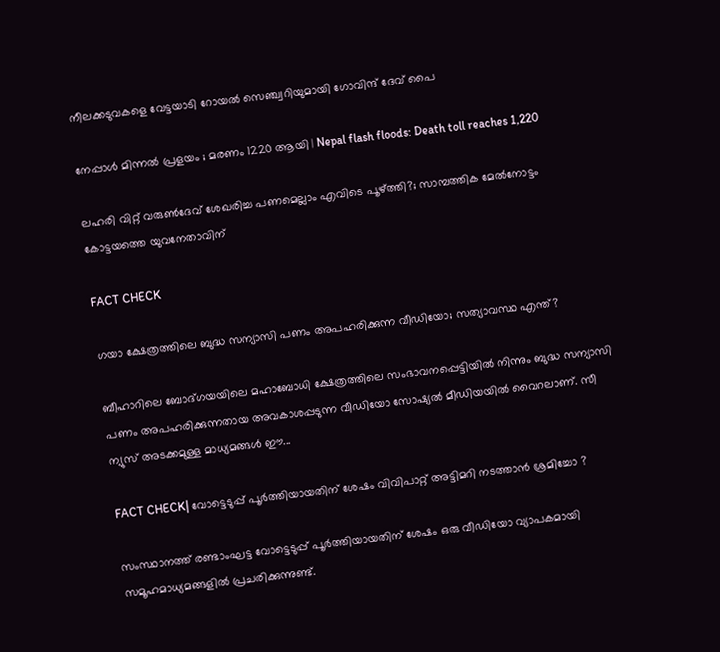നീലക്കടുവകളെ വേട്ടയാടി റോയൽ സെഞ്ച്വറിയുമായി ഗോവിന്ദ് ദേവ് പൈ

നേപ്പാൾ മിന്നൽ പ്രളയം ; മരണം 1220 ആയി | Nepal flash floods: Death toll reaches 1,220

ലഹരി വിറ്റ് വരുൺദേവ് ശേഖരിച്ച പണമെല്ലാം എവിടെ പൂഴ്ത്തി?; സാമ്പത്തിക മേൽനോട്ടം കോട്ടയത്തെ യുവനേതാവിന്

FACT CHECK

ഗയാ ക്ഷേത്രത്തിലെ ബുദ്ധ സന്യാസി പണം അപഹരിക്കുന്ന വീഡിയോ; സത്യാവസ്ഥ എന്ത്?

ബീഹാറിലെ ബോദ്ഗയയിലെ മഹാബോധി ക്ഷേത്രത്തിലെ സംഭാവനപ്പെട്ടിയില്‍ നിന്നും ബുദ്ധ സന്യാസി പണം അപഹരിക്കുന്നതായ അവകാശപ്പടുന്ന വീഡിയോ സോഷ്യല്‍ മീഡിയയില്‍ വൈറലാണ്. സീ ന്യുസ് അടക്കമുള്ള മാധ്യമങ്ങള്‍ ഈ...

FACT CHECK| വോട്ടെടുപ്പ് പൂർത്തിയായതിന് ശേഷം വിവിപാറ്റ് അട്ടിമറി നടത്താൻ ശ്രമിച്ചോ ?

സംസ്ഥാനത്ത് രണ്ടാംഘട്ട വോട്ടെടുപ്പ് പൂർത്തിയായതിന് ശേഷം ഒരു വീഡിയോ വ്യാപകമായി സമൂഹമാധ്യമങ്ങളിൽ പ്രചരിക്കുന്നുണ്ട്.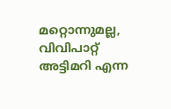മറ്റൊന്നുമല്ല, വിവിപാറ്റ് അട്ടിമറി എന്ന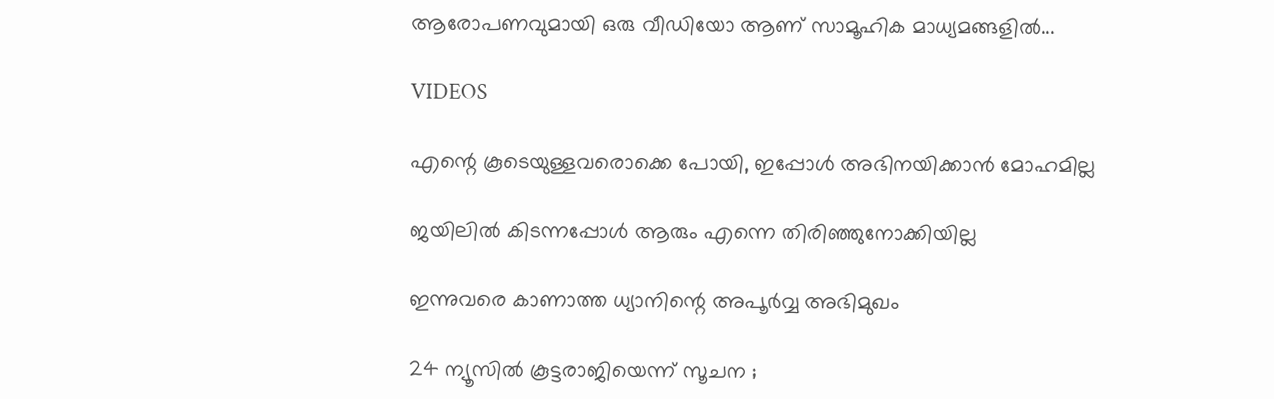ആരോപണവുമായി ഒരു വീഡിയോ ആണ് സാമൂഹിക മാധ്യമങ്ങളിൽ...

VIDEOS

എന്റെ കൂടെയുള്ളവരൊക്കെ പോയി, ഇപ്പോൾ അഭിനയിക്കാൻ മോഹമില്ല

ജയിലിൽ കിടന്നപ്പോൾ ആരും എന്നെ തിരിഞ്ഞുനോക്കിയില്ല

ഇന്നുവരെ കാണാത്ത ധ്യാനിന്റെ അപൂർവ്വ അഭിമുഖം

24 ന്യൂസിൽ കൂ‌ട്ടരാജിയെന്ന് സൂചന ;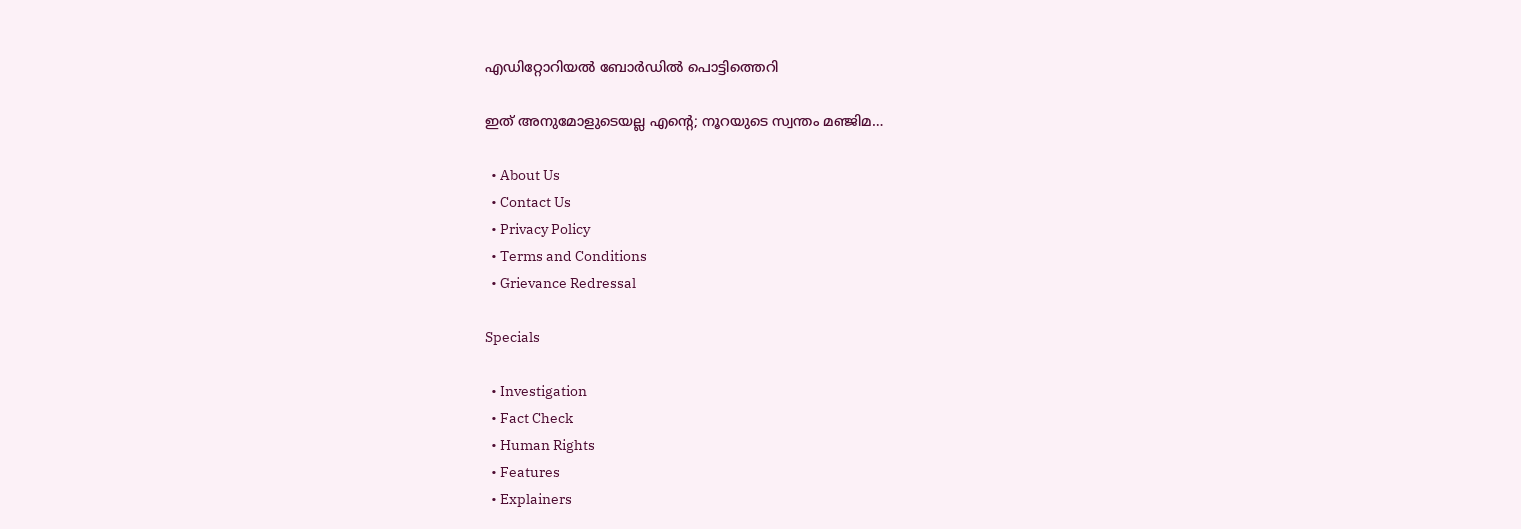എഡിറ്റോറിയൽ ബോ‍ർഡിൽ പൊട്ടിത്തെറി

ഇത് അനുമോളുടെയല്ല എന്റെ; നൂറയുടെ സ്വന്തം മഞ്ജിമ…

  • About Us
  • Contact Us
  • Privacy Policy
  • Terms and Conditions
  • Grievance Redressal

Specials

  • Investigation
  • Fact Check
  • Human Rights
  • Features
  • Explainers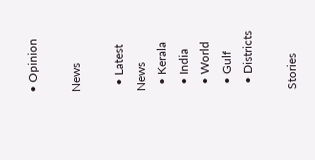• Opinion

News

  • Latest News
  • Kerala
  • India
  • World
  • Gulf
  • Districts

Stories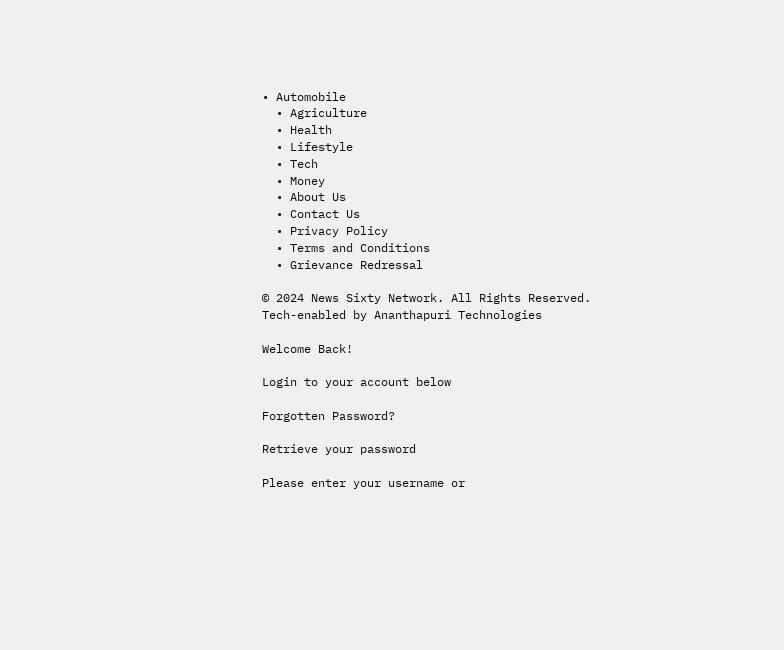• Automobile
  • Agriculture
  • Health
  • Lifestyle
  • Tech
  • Money
  • About Us
  • Contact Us
  • Privacy Policy
  • Terms and Conditions
  • Grievance Redressal

© 2024 News Sixty Network. All Rights Reserved.
Tech-enabled by Ananthapuri Technologies

Welcome Back!

Login to your account below

Forgotten Password?

Retrieve your password

Please enter your username or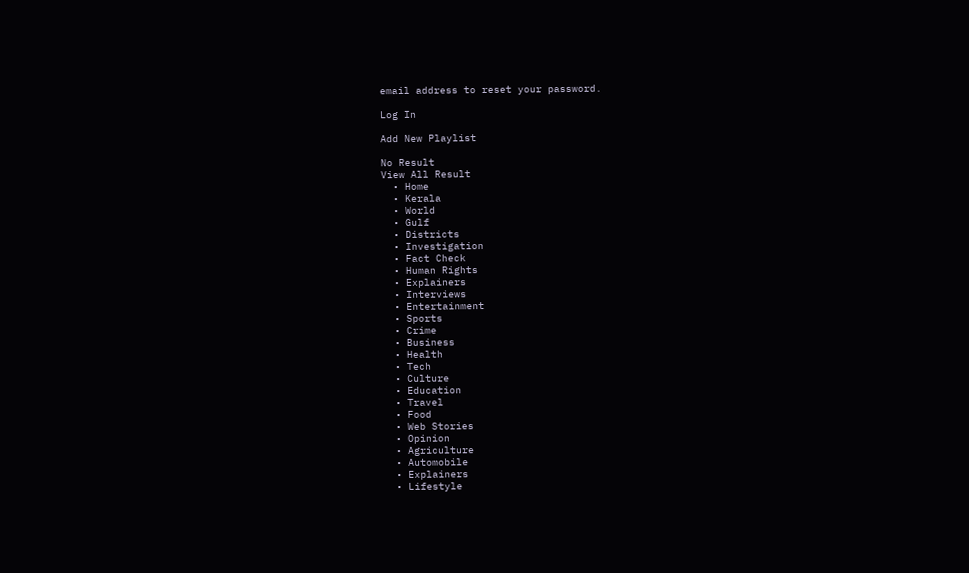email address to reset your password.

Log In

Add New Playlist

No Result
View All Result
  • Home
  • Kerala
  • World
  • Gulf
  • Districts
  • Investigation
  • Fact Check
  • Human Rights
  • Explainers
  • Interviews
  • Entertainment
  • Sports
  • Crime
  • Business
  • Health
  • Tech
  • Culture
  • Education
  • Travel
  • Food
  • Web Stories
  • Opinion
  • Agriculture
  • Automobile
  • Explainers
  • Lifestyle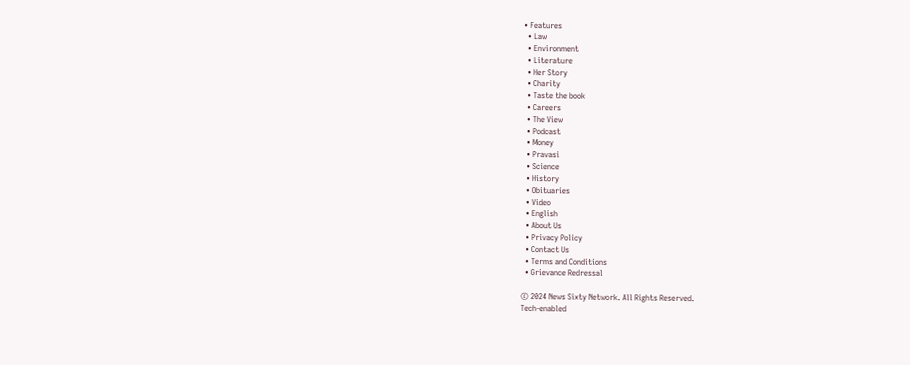• Features
  • Law
  • Environment
  • Literature
  • Her Story
  • Charity
  • Taste the book
  • Careers
  • The View
  • Podcast
  • Money
  • Pravasi
  • Science
  • History
  • Obituaries
  • Video
  • English
  • About Us
  • Privacy Policy
  • Contact Us
  • Terms and Conditions
  • Grievance Redressal

© 2024 News Sixty Network. All Rights Reserved.
Tech-enabled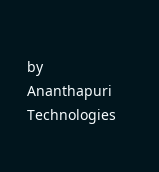by Ananthapuri Technologies